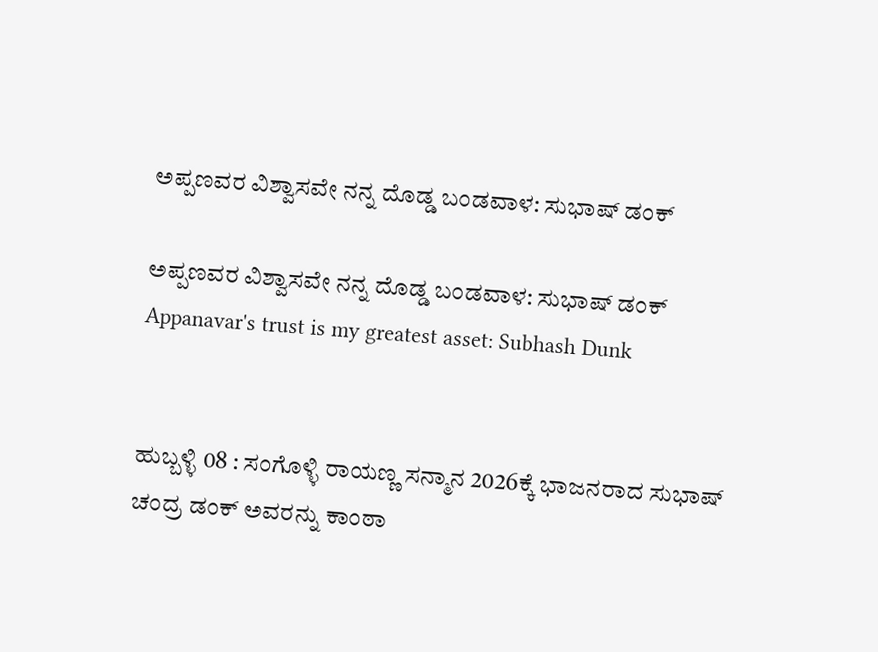ಅಪ್ಪಣವರ ವಿಶ್ವಾಸವೇ ನನ್ನ ದೊಡ್ಡ ಬಂಡವಾಳ: ಸುಭಾಷ್ ಡಂಕ್

ಅಪ್ಪಣವರ ವಿಶ್ವಾಸವೇ ನನ್ನ ದೊಡ್ಡ ಬಂಡವಾಳ: ಸುಭಾಷ್ ಡಂಕ್  Appanavar's trust is my greatest asset: Subhash Dunk


ಹುಬ್ಬಳ್ಳಿ 08 : ಸಂಗೊಳ್ಳಿ ರಾಯಣ್ಣ ಸನ್ಮಾನ 2026ಕ್ಕೆ ಭಾಜನರಾದ ಸುಭಾಷ್ ಚಂದ್ರ ಡಂಕ್ ಅವರನ್ನು ಕಾಂಠಾ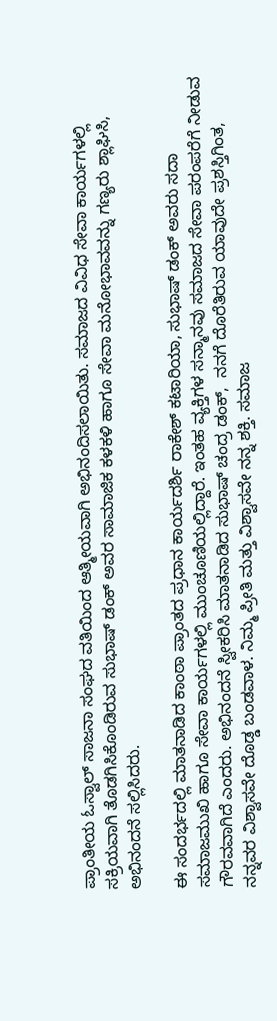ಪ್ರಾಂತೀಯ ಓಸ್ವಾಲ್ ಸಾಜನಾ ಸಂಘದ ವತಿಯಿಂದ ಆತ್ಮೀಯವಾಗಿ ಅಭಿನಂದಿಸಲಾಯಿತು. ಸಮಾಜದ ವಿವಿಧ ಸೇವಾ ಕಾರ್ಯಗಳಲ್ಲಿ ಸಕ್ರಿಯವಾಗಿ ತೊಡಗಿಸಿಕೊಂಡಿರುವ ಸುಭಾಷ್ ಡಂಕ್ ಅವರ ಸಾಮಾಜಿಕ ಕಳಕಳಿ ಹಾಗೂ ಸೇವಾ ಮನೋಭಾವವನ್ನು ಗಣ್ಯರು ಶ್ಲಾಘಿಸಿ, ಅಭಿನಂದನೆ ಸಲ್ಲಿಸಿದರು.

ಈ ಸಂದರ್ಭದಲ್ಲಿ ಮಾತನಾಡಿದ ಕಾಂಠಾ ಪ್ರಾಂತದ ಪ್ರಧಾನ ಕಾರ್ಯದರ್ಶಿ ರಾಕೇಶ್ ಕಟಾರಿಯಾ, ಸುಭಾಷ್ ಡಂಕ್ ಅವರು ಸದಾ ಸಮಾಜಮುಖಿ ಹಾಗೂ ಸೇವಾ ಕಾರ್ಯಗಳಲ್ಲಿ ಮುಂಚೂಣಿಯಲ್ಲಿದ್ದಾರೆ. ಇಂತಹ ವ್ಯಕ್ತಿಗಳ ಸನ್ಮಾನವು ಸಮಾಜದ ಸೇವಾ ಪರಂಪರೆಗೆ ನೀಡುವ ಗೌರವವಾಗಿದೆ ಎಂದರು. ಅಭಿನಂದನೆ ಸ್ವೀಕರಿಸಿ ಮಾತನಾಡಿದ ಸುಭಾಷ್ ಚಂದ್ರ ಡಂಕ್,  ನನಗೆ ದೊರೆತಿರುವ ಯಾವುದೇ ಪ್ರಶಸ್ತಿಗಿಂತ, ನನ್ನವರ ವಿಶ್ವಾಸವೇ ದೊಡ್ಡ ಬಂಡವಾಳ. ನಿಮ್ಮ ಪ್ರೀತಿ ಮತ್ತು ವಿಶ್ವಾಸವೇ ನನ್ನ ಶಕ್ತಿ. ಸಮಾಜ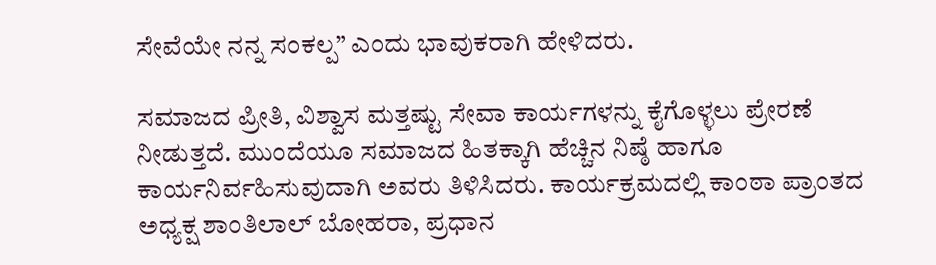ಸೇವೆಯೇ ನನ್ನ ಸಂಕಲ್ಪ” ಎಂದು ಭಾವುಕರಾಗಿ ಹೇಳಿದರು.

ಸಮಾಜದ ಪ್ರೀತಿ, ವಿಶ್ವಾಸ ಮತ್ತಷ್ಟು ಸೇವಾ ಕಾರ್ಯಗಳನ್ನು ಕೈಗೊಳ್ಳಲು ಪ್ರೇರಣೆ ನೀಡುತ್ತದೆ. ಮುಂದೆಯೂ ಸಮಾಜದ ಹಿತಕ್ಕಾಗಿ ಹೆಚ್ಚಿನ ನಿಷ್ಠೆ ಹಾಗೂ ಕಾರ್ಯನಿರ್ವಹಿಸುವುದಾಗಿ ಅವರು ತಿಳಿಸಿದರು. ಕಾರ್ಯಕ್ರಮದಲ್ಲಿ ಕಾಂಠಾ ಪ್ರಾಂತದ ಅಧ್ಯಕ್ಷ ಶಾಂತಿಲಾಲ್ ಬೋಹರಾ, ಪ್ರಧಾನ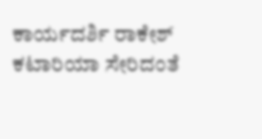ಕಾರ್ಯದರ್ಶಿ ರಾಕೇಶ್ ಕಟಾರಿಯಾ ಸೇರಿದಂತೆ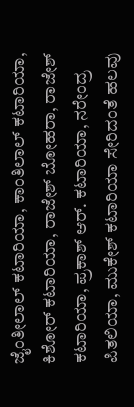ಜೈಂತೀಲಾಲ್ ಕಟಾರಿಯಾ, ಕಾಂತಿಲಾಲ್ ಕಟಾರಿಯಾ, ಕಿಶೋರ್ ಕಟಾರಿಯಾ, ರಾಜೇಶ್ ಬೋಹರಾ, ರಾಜೇಶ್ ಕಟಾರಿಯಾ, ಪ್ರಕಾಶ್ ಆರ್‌. ಕಟಾರಿಯಾ, ನರೇಂದ್ರ ಪಿತಲಿಯಾ, ಮುಕೇಶ್ ಕಟಾರಿಯಾ ಸೇರಿದಂತೆ ಹಲವು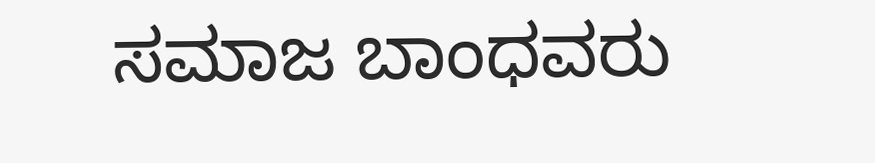ಸಮಾಜ ಬಾಂಧವರು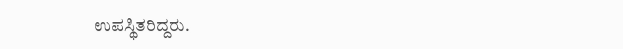ಉಪಸ್ಥಿತರಿದ್ದರು.